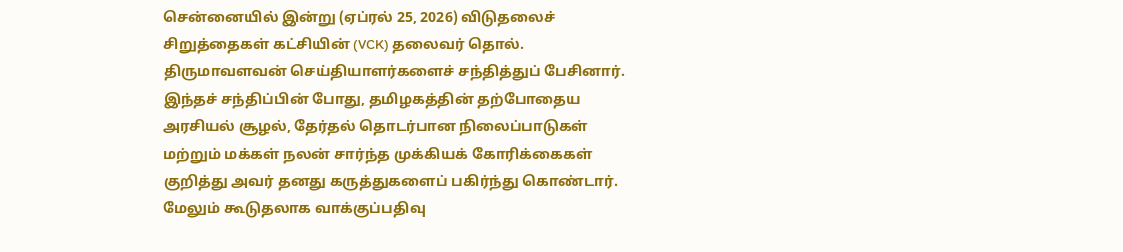சென்னையில் இன்று (ஏப்ரல் 25, 2026) விடுதலைச் சிறுத்தைகள் கட்சியின் (VCK) தலைவர் தொல். திருமாவளவன் செய்தியாளர்களைச் சந்தித்துப் பேசினார். இந்தச் சந்திப்பின் போது, தமிழகத்தின் தற்போதைய அரசியல் சூழல், தேர்தல் தொடர்பான நிலைப்பாடுகள் மற்றும் மக்கள் நலன் சார்ந்த முக்கியக் கோரிக்கைகள் குறித்து அவர் தனது கருத்துகளைப் பகிர்ந்து கொண்டார். மேலும் கூடுதலாக வாக்குப்பதிவு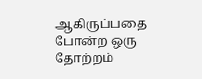ஆகிருப்பதை போன்ற ஒரு தோற்றம்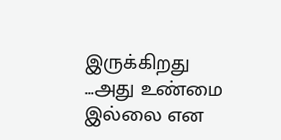இருக்கிறது ...அது உண்மை இல்லை என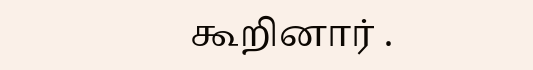கூறினார் .